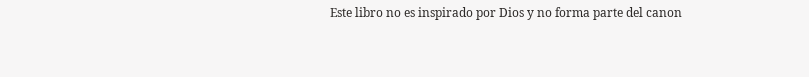Este libro no es inspirado por Dios y no forma parte del canon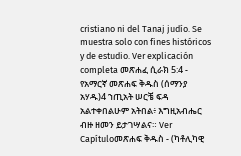cristiano ni del Tanaj judío. Se muestra solo con fines históricos y de estudio. Ver explicación completa መጽሐፈ ሲራክ 5:4 - የአማርኛ መጽሐፍ ቅዱስ (ሰማንያ አሃዱ)4 ኀጢአት ሠርቼ ፍዳ አልተቀበልሁም አትበል፥ እግዚአብሔር ብዙ ዘመን ይታገሣልና። Ver Capítuloመጽሐፍ ቅዱስ - (ካቶሊካዊ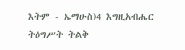እትም - ኤማሁስ)4 እግዚአብሔር ትዕግሥት ትልቅ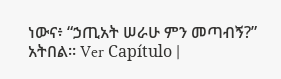ነውና፥ “ኃጢአት ሠራሁ ምን መጣብኝ?” አትበል። Ver Capítulo |